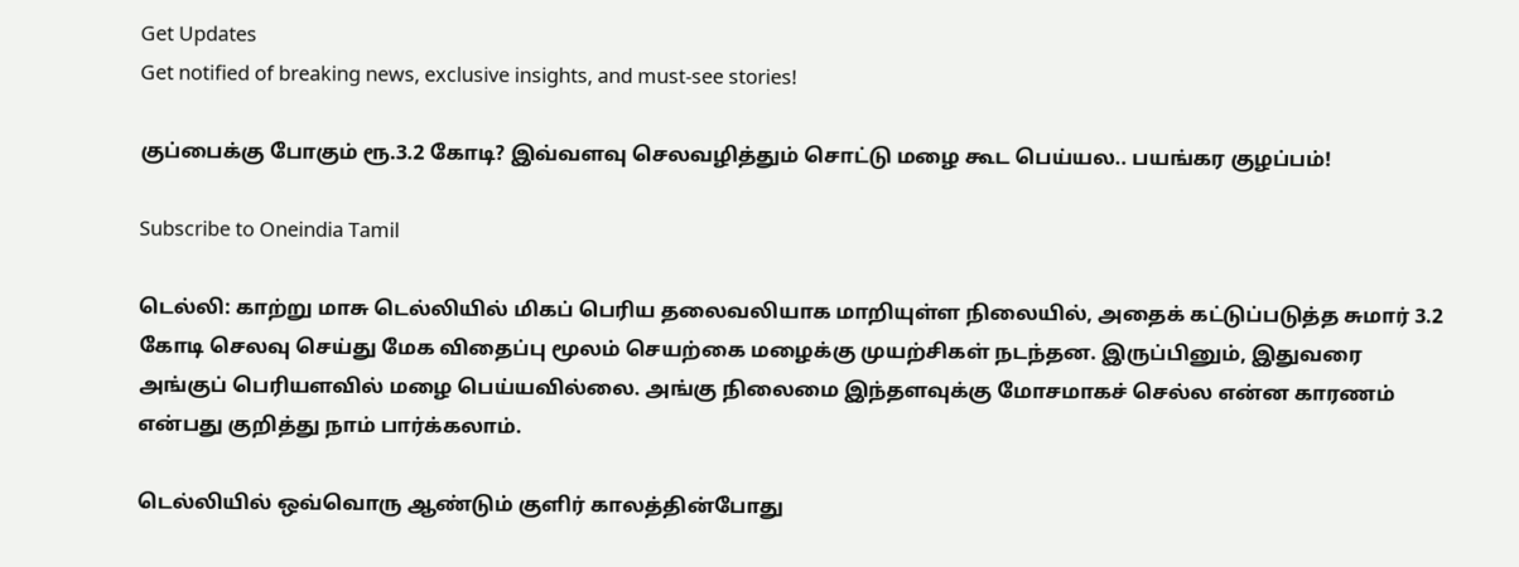Get Updates
Get notified of breaking news, exclusive insights, and must-see stories!

குப்பைக்கு போகும் ரூ.3.2 கோடி? இவ்வளவு செலவழித்தும் சொட்டு மழை கூட பெய்யல.. பயங்கர குழப்பம்!

Subscribe to Oneindia Tamil

டெல்லி: காற்று மாசு டெல்லியில் மிகப் பெரிய தலைவலியாக மாறியுள்ள நிலையில், அதைக் கட்டுப்படுத்த சுமார் 3.2 கோடி செலவு செய்து மேக விதைப்பு மூலம் செயற்கை மழைக்கு முயற்சிகள் நடந்தன. இருப்பினும், இதுவரை அங்குப் பெரியளவில் மழை பெய்யவில்லை. அங்கு நிலைமை இந்தளவுக்கு மோசமாகச் செல்ல என்ன காரணம் என்பது குறித்து நாம் பார்க்கலாம்.

டெல்லியில் ஒவ்வொரு ஆண்டும் குளிர் காலத்தின்போது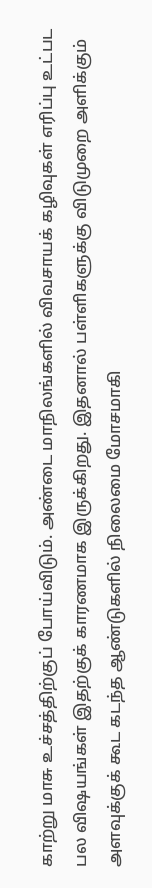காற்று மாசு உச்சத்திற்குப் போய்விடும். அண்டை மாநிலங்களில் விவசாயக் கழிவுகள் எரிப்பு உட்பட பல விஷயங்கள் இதற்குக் காரணமாக இருக்கிறது. இதனால் பள்ளிகளுக்கு விடுமுறை அளிக்கும் அளவுக்குக் கூட கடந்த ஆண்டுகளில் நிலைமை மோசமாகி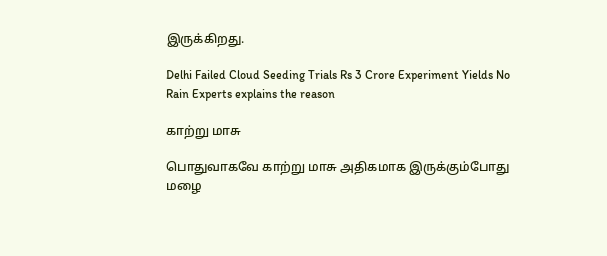இருக்கிறது.

Delhi Failed Cloud Seeding Trials Rs 3 Crore Experiment Yields No Rain Experts explains the reason

காற்று மாசு

பொதுவாகவே காற்று மாசு அதிகமாக இருக்கும்போது மழை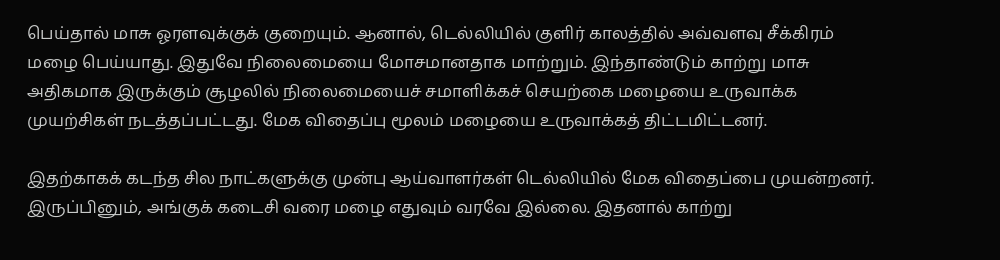பெய்தால் மாசு ஓரளவுக்குக் குறையும். ஆனால், டெல்லியில் குளிர் காலத்தில் அவ்வளவு சீக்கிரம் மழை பெய்யாது. இதுவே நிலைமையை மோசமானதாக மாற்றும். இந்தாண்டும் காற்று மாசு அதிகமாக இருக்கும் சூழலில் நிலைமையைச் சமாளிக்கச் செயற்கை மழையை உருவாக்க முயற்சிகள் நடத்தப்பட்டது. மேக விதைப்பு மூலம் மழையை உருவாக்கத் திட்டமிட்டனர்.

இதற்காகக் கடந்த சில நாட்களுக்கு முன்பு ஆய்வாளர்கள் டெல்லியில் மேக விதைப்பை முயன்றனர். இருப்பினும், அங்குக் கடைசி வரை மழை எதுவும் வரவே இல்லை. இதனால் காற்று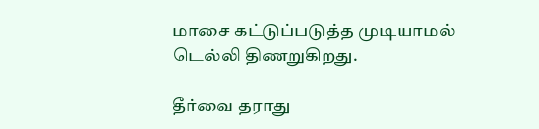மாசை கட்டுப்படுத்த முடியாமல் டெல்லி திணறுகிறது.

தீர்வை தராது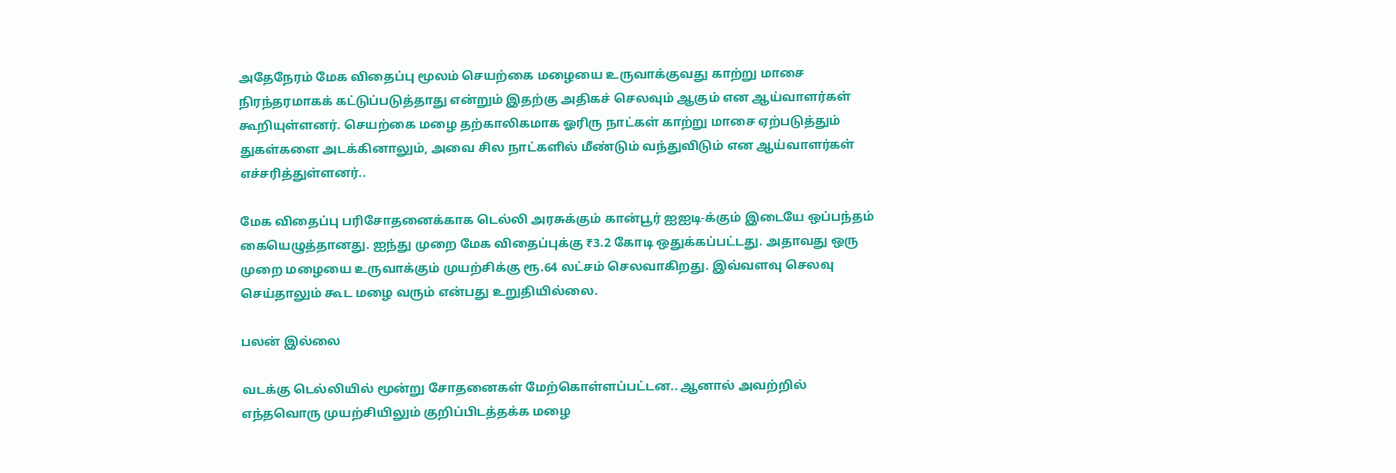அதேநேரம் மேக விதைப்பு மூலம் செயற்கை மழையை உருவாக்குவது காற்று மாசை நிரந்தரமாகக் கட்டுப்படுத்தாது என்றும் இதற்கு அதிகச் செலவும் ஆகும் என ஆய்வாளர்கள் கூறியுள்ளனர். செயற்கை மழை தற்காலிகமாக ஓரிரு நாட்கள் காற்று மாசை ஏற்படுத்தும் துகள்களை அடக்கினாலும், அவை சில நாட்களில் மீண்டும் வந்துவிடும் என ஆய்வாளர்கள் எச்சரித்துள்ளனர்..

மேக விதைப்பு பரிசோதனைக்காக டெல்லி அரசுக்கும் கான்பூர் ஐஐடி-க்கும் இடையே ஒப்பந்தம் கையெழுத்தானது. ஐந்து முறை மேக விதைப்புக்கு ₹3.2 கோடி ஒதுக்கப்பட்டது. அதாவது ஒரு முறை மழையை உருவாக்கும் முயற்சிக்கு ரூ.64 லட்சம் செலவாகிறது. இவ்வளவு செலவு செய்தாலும் கூட மழை வரும் என்பது உறுதியில்லை.

பலன் இல்லை

வடக்கு டெல்லியில் மூன்று சோதனைகள் மேற்கொள்ளப்பட்டன.. ஆனால் அவற்றில் எந்தவொரு முயற்சியிலும் குறிப்பிடத்தக்க மழை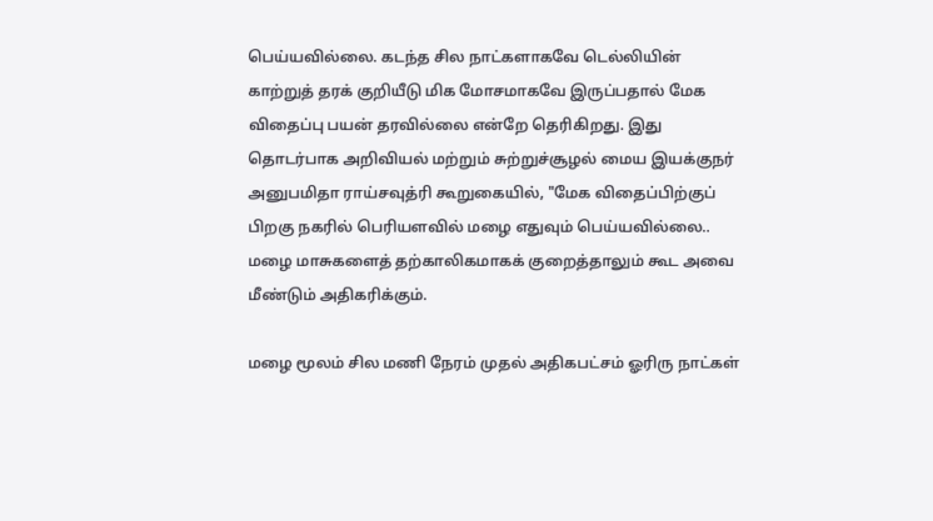பெய்யவில்லை. கடந்த சில நாட்களாகவே டெல்லியின் காற்றுத் தரக் குறியீடு மிக மோசமாகவே இருப்பதால் மேக விதைப்பு பயன் தரவில்லை என்றே தெரிகிறது. இது தொடர்பாக அறிவியல் மற்றும் சுற்றுச்சூழல் மைய இயக்குநர் அனுபமிதா ராய்சவுத்ரி கூறுகையில், "மேக விதைப்பிற்குப் பிறகு நகரில் பெரியளவில் மழை எதுவும் பெய்யவில்லை.. மழை மாசுகளைத் தற்காலிகமாகக் குறைத்தாலும் கூட அவை மீண்டும் அதிகரிக்கும்.

மழை மூலம் சில மணி நேரம் முதல் அதிகபட்சம் ஓரிரு நாட்கள்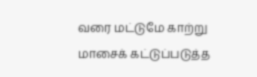வரை மட்டுமே காற்று மாசைக் கட்டுப்படுத்த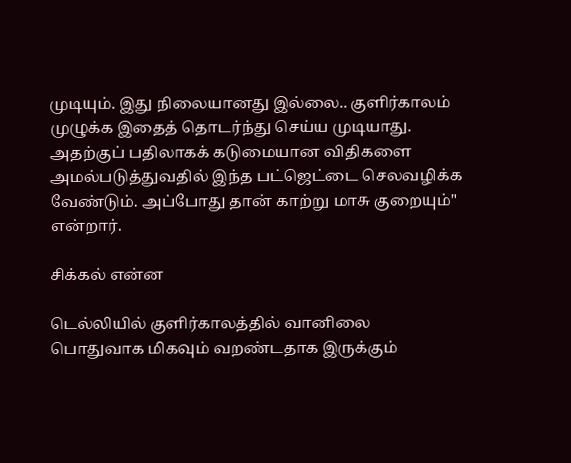முடியும். இது நிலையானது இல்லை.. குளிர்காலம் முழுக்க இதைத் தொடர்ந்து செய்ய முடியாது. அதற்குப் பதிலாகக் கடுமையான விதிகளை அமல்படுத்துவதில் இந்த பட்ஜெட்டை செலவழிக்க வேண்டும். அப்போது தான் காற்று மாசு குறையும்" என்றார்.

சிக்கல் என்ன

டெல்லியில் குளிர்காலத்தில் வானிலை பொதுவாக மிகவும் வறண்டதாக இருக்கும்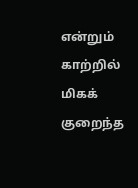என்றும் காற்றில் மிகக் குறைந்த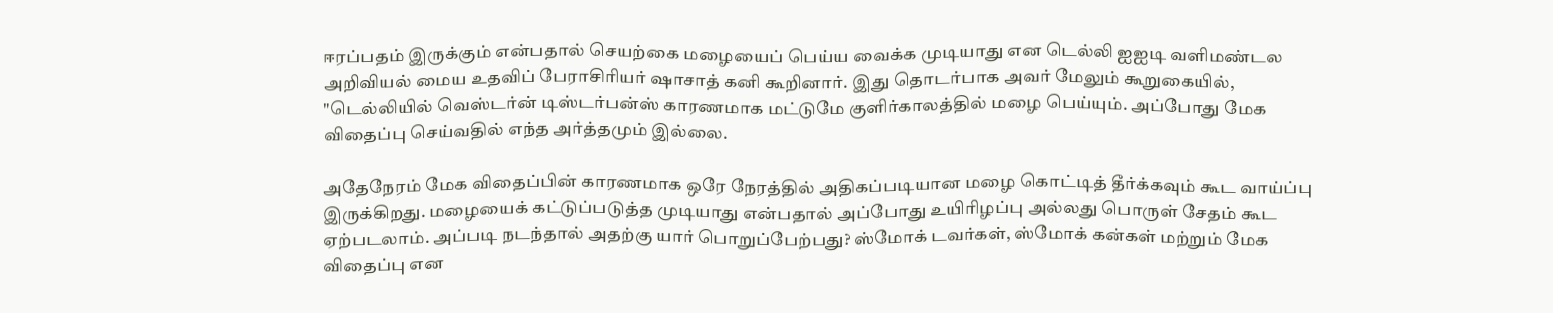ஈரப்பதம் இருக்கும் என்பதால் செயற்கை மழையைப் பெய்ய வைக்க முடியாது என டெல்லி ஐஐடி வளிமண்டல அறிவியல் மைய உதவிப் பேராசிரியர் ஷாசாத் கனி கூறினார். இது தொடர்பாக அவர் மேலும் கூறுகையில், "டெல்லியில் வெஸ்டர்ன் டிஸ்டர்பன்ஸ் காரணமாக மட்டுமே குளிர்காலத்தில் மழை பெய்யும். அப்போது மேக விதைப்பு செய்வதில் எந்த அர்த்தமும் இல்லை.

அதேநேரம் மேக விதைப்பின் காரணமாக ஒரே நேரத்தில் அதிகப்படியான மழை கொட்டித் தீர்க்கவும் கூட வாய்ப்பு இருக்கிறது. மழையைக் கட்டுப்படுத்த முடியாது என்பதால் அப்போது உயிரிழப்பு அல்லது பொருள் சேதம் கூட ஏற்படலாம். அப்படி நடந்தால் அதற்கு யார் பொறுப்பேற்பது? ஸ்மோக் டவர்கள், ஸ்மோக் கன்கள் மற்றும் மேக விதைப்பு என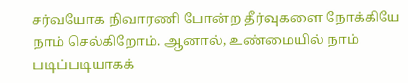சர்வயோக நிவாரணி போன்ற தீர்வுகளை நோக்கியே நாம் செல்கிறோம். ஆனால், உண்மையில் நாம் படிப்படியாகக்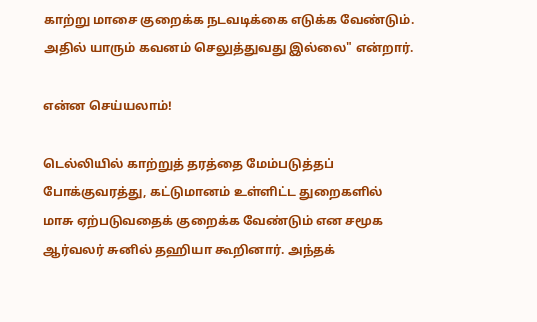காற்று மாசை குறைக்க நடவடிக்கை எடுக்க வேண்டும். அதில் யாரும் கவனம் செலுத்துவது இல்லை" என்றார்.

என்ன செய்யலாம்!

டெல்லியில் காற்றுத் தரத்தை மேம்படுத்தப் போக்குவரத்து, கட்டுமானம் உள்ளிட்ட துறைகளில் மாசு ஏற்படுவதைக் குறைக்க வேண்டும் என சமூக ஆர்வலர் சுனில் தஹியா கூறினார். அந்தக்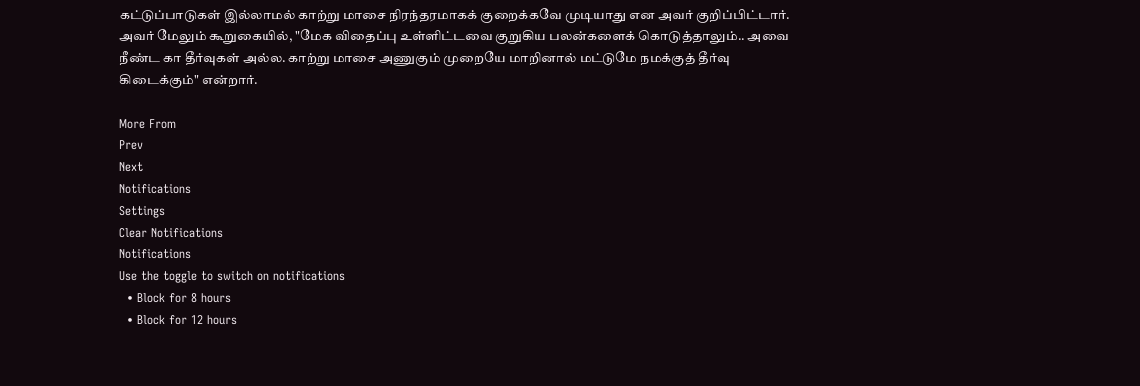கட்டுப்பாடுகள் இல்லாமல் காற்று மாசை நிரந்தரமாகக் குறைக்கவே முடியாது என அவர் குறிப்பிட்டார். அவர் மேலும் கூறுகையில், "மேக விதைப்பு உள்ளிட்டவை குறுகிய பலன்களைக் கொடுத்தாலும்.. அவை நீண்ட கா தீர்வுகள் அல்ல. காற்று மாசை அணுகும் முறையே மாறினால் மட்டுமே நமக்குத் தீர்வு கிடைக்கும்" என்றார்.

More From
Prev
Next
Notifications
Settings
Clear Notifications
Notifications
Use the toggle to switch on notifications
  • Block for 8 hours
  • Block for 12 hours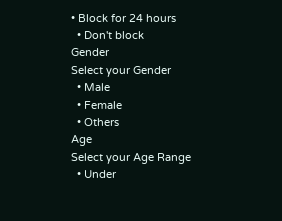• Block for 24 hours
  • Don't block
Gender
Select your Gender
  • Male
  • Female
  • Others
Age
Select your Age Range
  • Under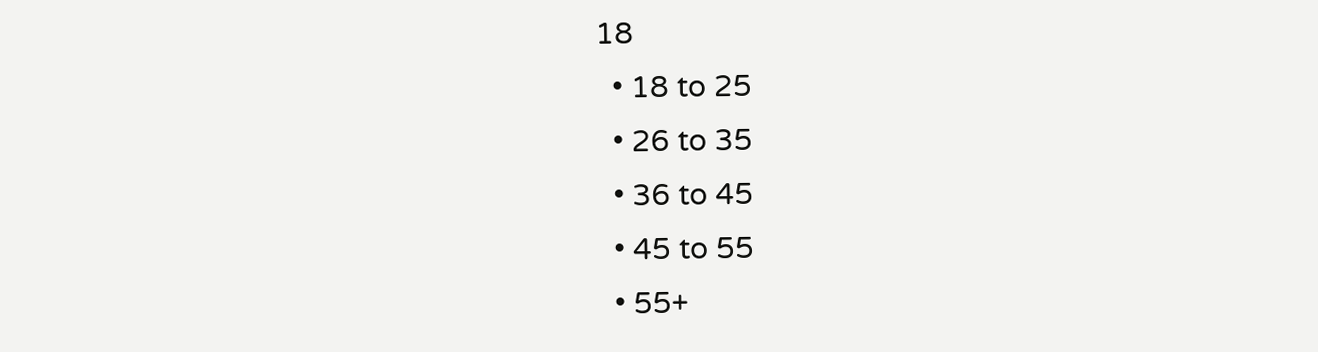18
  • 18 to 25
  • 26 to 35
  • 36 to 45
  • 45 to 55
  • 55+